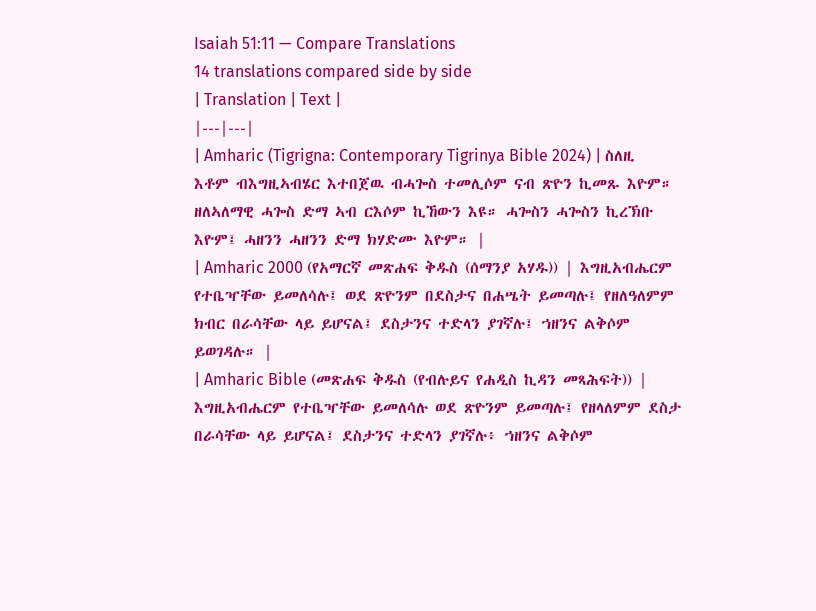Isaiah 51:11 — Compare Translations
14 translations compared side by side
| Translation | Text |
|---|---|
| Amharic (Tigrigna: Contemporary Tigrinya Bible 2024) | ስለዚ እቶም ብእግዚኣብሄር እተበጀዉ ብሓጐስ ተመሊሶም ናብ ጽዮን ኪመጹ እዮም። ዘለኣለማዊ ሓጐስ ድማ ኣብ ርእሶም ኪኸውን እዩ። ሓጐስን ሓጐስን ኪረኽቡ እዮም፤ ሓዘንን ሓዘንን ድማ ክሃድሙ እዮም። |
| Amharic 2000 (የአማርኛ መጽሐፍ ቅዱስ (ሰማንያ አሃዱ)) | እግዚአብሔርም የተቤዣቸው ይመለሳሉ፤ ወደ ጽዮንም በደስታና በሐሤት ይመጣሉ፤ የዘለዓለምም ክብር በራሳቸው ላይ ይሆናል፤ ደስታንና ተድላን ያገኛሉ፤ ኀዘንና ልቅሶም ይወገዳሉ። |
| Amharic Bible (መጽሐፍ ቅዱስ (የብሉይና የሐዲስ ኪዳን መጻሕፍት)) | እግዚአብሔርም የተቤዣቸው ይመለሳሉ ወደ ጽዮንም ይመጣሉ፤ የዘላለምም ደስታ በራሳቸው ላይ ይሆናል፤ ደስታንና ተድላን ያገኛሉ፥ ኀዘንና ልቅሶም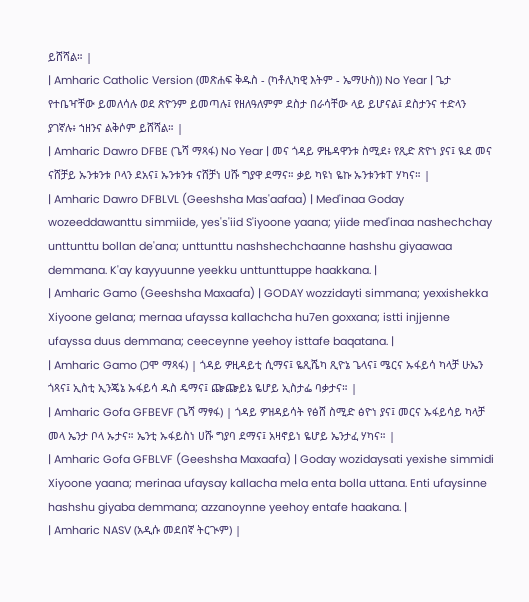ይሸሻል። |
| Amharic Catholic Version (መጽሐፍ ቅዱስ - (ካቶሊካዊ እትም - ኤማሁስ)) No Year | ጌታ የተቤዣቸው ይመለሳሉ ወደ ጽዮንም ይመጣሉ፤ የዘለዓለምም ደስታ በራሳቸው ላይ ይሆናል፤ ደስታንና ተድላን ያገኛሉ፥ ኀዘንና ልቅሶም ይሸሻል። |
| Amharic Dawro DFBE (ጌሻ ማጻፋ) No Year | መና ጎዳይ ዎዜዳዋንቱ ስሚደ፥ የጺድ ጽዮነ ያና፤ ዪደ መና ናሸቻይ ኡንቱንቱ ቦላን ደአና፤ ኡንቱንቱ ናሸቻነ ሀሹ ግያዋ ደማና። ቃይ ካዩነ ዬኩ ኡንቱንቱፐ ሃካና። |
| Amharic Dawro DFBLVL (Geeshsha Mas'aafaa) | Med'inaa Goday wozeeddawanttu simmiide, yes's'iid S'iyoone yaana; yiide med'inaa nashechchay unttunttu bollan de'ana; unttunttu nashshechchaanne hashshu giyaawaa demmana. K'ay kayyuunne yeekku unttunttuppe haakkana. |
| Amharic Gamo (Geeshsha Maxaafa) | GODAY wozzidayti simmana; yexxishekka Xiyoone gelana; mernaa ufayssa kallachcha hu7en goxxana; istti injjenne ufayssa duus demmana; ceeceynne yeehoy isttafe baqatana. |
| Amharic Gamo (ጋሞ ማጻፋ) | ጎዳይ ዎዚዳይቲ ሲማና፤ ዬጺሼካ ጺዮኔ ጌላና፤ ሜርና ኡፋይሳ ካላቻ ሁኤን ጎጻና፤ ኢስቲ ኢንጄኔ ኡፋይሳ ዱስ ዴማና፤ ጬጬይኔ ዬሆይ ኢስታፌ ባቃታና። |
| Amharic Gofa GFBEVF (ጌሻ ማፃፋ) | ጎዳይ ዎዝዳይሳት የፅሸ ስሚድ ፅዮነ ያና፤ መርና ኡፋይሳይ ካላቻ መላ ኤንታ ቦላ ኡታና። ኤንቲ ኡፋይስነ ሀሹ ግያባ ደማና፤ አዛኖይነ ዬሆይ ኤንታፈ ሃካና። |
| Amharic Gofa GFBLVF (Geeshsha Maxaafa) | Goday wozidaysati yexishe simmidi Xiyoone yaana; merinaa ufaysay kallacha mela enta bolla uttana. Enti ufaysinne hashshu giyaba demmana; azzanoynne yeehoy entafe haakana. |
| Amharic NASV (አዲሱ መደበኛ ትርጒም) |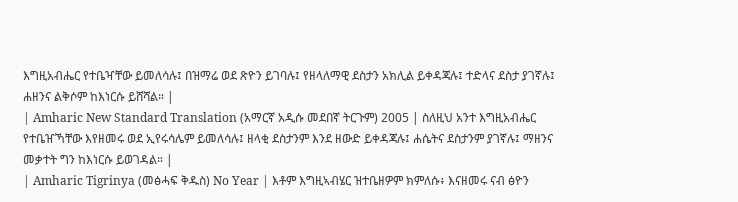እግዚአብሔር የተቤዣቸው ይመለሳሉ፤ በዝማሬ ወደ ጽዮን ይገባሉ፤ የዘላለማዊ ደስታን አክሊል ይቀዳጃሉ፤ ተድላና ደስታ ያገኛሉ፤ ሐዘንና ልቅሶም ከእነርሱ ይሸሻል። |
| Amharic New Standard Translation (አማርኛ አዲሱ መደበኛ ትርጉም) 2005 | ስለዚህ አንተ እግዚአብሔር የተቤዠኻቸው እየዘመሩ ወደ ኢየሩሳሌም ይመለሳሉ፤ ዘላቂ ደስታንም እንደ ዘውድ ይቀዳጃሉ፤ ሐሴትና ደስታንም ያገኛሉ፤ ማዘንና መቃተት ግን ከእነርሱ ይወገዳል። |
| Amharic Tigrinya (መፅሓፍ ቅዱስ) No Year | እቶም እግዚኣብሄር ዝተቤዘዎም ክምለሱ፥ እናዘመሩ ናብ ፅዮን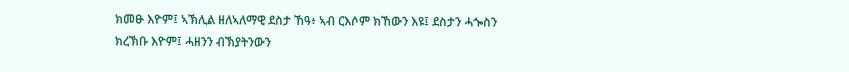ክመፁ እዮም፤ ኣኽሊል ዘለኣለማዊ ደስታ ኸዓ፥ ኣብ ርእሶም ክኸውን እዩ፤ ደስታን ሓጐስን ክረኽቡ እዮም፤ ሓዘንን ብኽያትንውን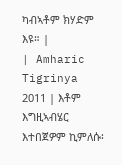ካብኣቶም ክሃድም እዩ። |
| Amharic Tigrinya 2011 | እቶም እግዚኣብሄር እተበጀዎም ኪምለሱ፡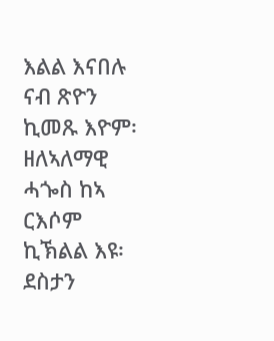እልል እናበሉ ናብ ጽዮን ኪመጹ እዮም፡ ዘለኣለማዊ ሓጐስ ከኣ ርእሶም ኪኽልል እዩ፡ ደስታን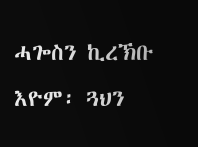ሓጐስን ኪረኽቡ እዮም፡ ጓህን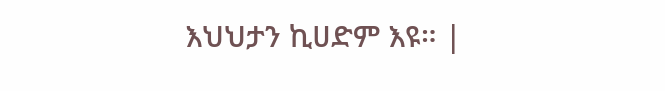እህህታን ኪሀድም እዩ። |